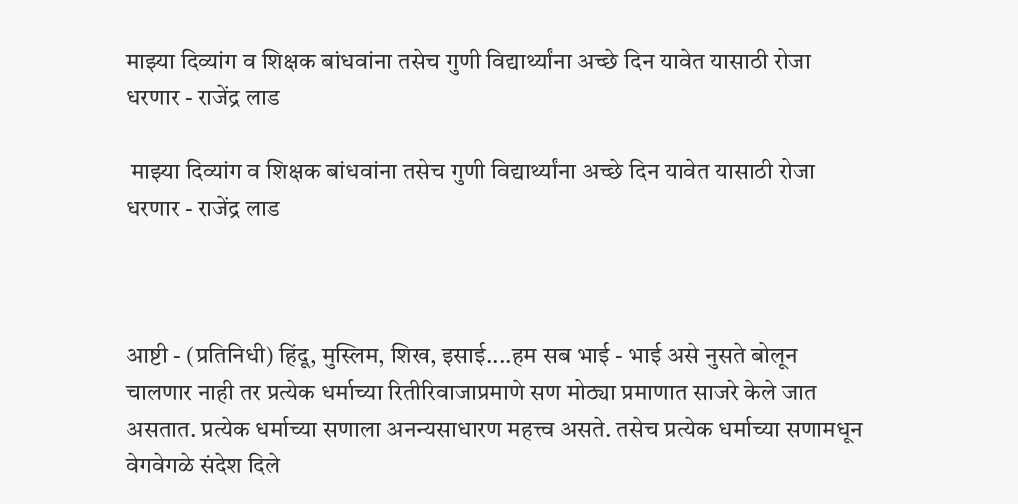माझ्या दिव्यांग व शिक्षक बांधवांना तसेच गुणी विद्यार्थ्यांना अच्छे दिन यावेत यासाठी रोजा धरणार - राजेंद्र लाड

 माझ्या दिव्यांग व शिक्षक बांधवांना तसेच गुणी विद्यार्थ्यांना अच्छे दिन यावेत यासाठी रोजा धरणार - राजेंद्र लाड



आष्टी - (प्रतिनिधी) हिंदू, मुस्लिम, शिख, इसाई....हम सब भाई - भाई असे नुसते बोलून चालणार नाही तर प्रत्येक धर्माच्या रितीरिवाजाप्रमाणे सण मोठ्या प्रमाणात साजरे केले जात असतात. प्रत्येक धर्माच्या सणाला अनन्यसाधारण महत्त्व असते. तसेच प्रत्येक धर्माच्या सणामधून वेगवेगळे संदेश दिले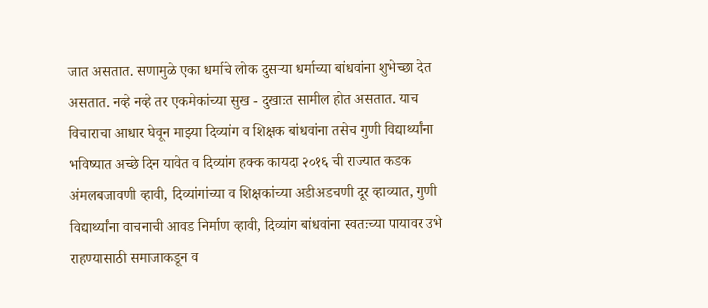जात असतात. सणामुळे एका धर्माचे लोक दुसऱ्या धर्माच्या बांधवांना शुभेच्छा देत असतात. नव्हे नव्हे तर एकमेकांच्या सुख - दुखाःत सामील होत असतात. याच विचाराचा आधार घेवून माझ्या दिव्यांग व शिक्षक बांधवांना तसेच गुणी विद्यार्थ्यांना भविष्यात अच्छे दिन यावेत व दिव्यांग हक्क कायदा २०१६ ची राज्यात कडक अंमलबजावणी व्हावी, दिव्यांगांच्या व शिक्षकांच्या अडीअडचणी दूर व्हाव्यात, गुणी विद्यार्थ्यांना वाचनाची आवड निर्माण व्हावी, दिव्यांग बांधवांना स्वतःच्या पायावर उभे राहण्यासाठी समाजाकडून व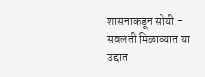शासनाकडून सोयी - सवलती मिळाव्यात या उद्दात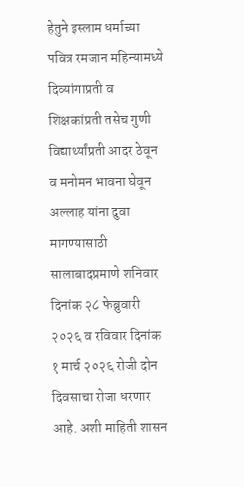हेतुने इस्लाम धर्माच्या पवित्र रमजान महिन्यामध्ये दिव्यांगाप्रती व शिक्षकांप्रती तसेच गुणी विद्यार्थ्यांप्रती आदर ठेवून व मनोमन भावना घेवून अल्लाह यांना दुवा मागण्यासाठी सालाबादप्रमाणे शनिवार दिनांक २८ फेब्रुवारी २०२६ व रविवार दिनांक १ मार्च २०२६ रोजी दोन दिवसाचा रोजा धरणार आहे. अशी माहिती शासन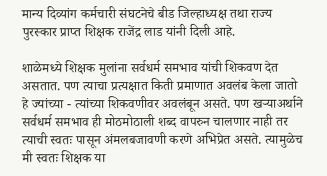मान्य दिव्यांग कर्मचारी संघटनेचे बीड जिल्हाध्यक्ष तथा राज्य पुरस्कार प्राप्त शिक्षक राजेंद्र लाड यांनी दिली आहे.

शाळेमध्ये शिक्षक मुलांना सर्वधर्म समभाव यांची शिकवण देत असतात. पण त्याचा प्रत्यक्षात किती प्रमाणात अवलंब केला जातो हे ज्यांच्या - त्यांच्या शिकवणीवर अवलंबून असते. पण खऱ्याअर्थाने सर्वधर्म समभाव ही मोठमोठाली शब्द वापरुन चालणार नाही तर त्याची स्वतः पासून अंमलबजावणी करणे अभिप्रेत असते. त्यामुळेच मी स्वतः शिक्षक या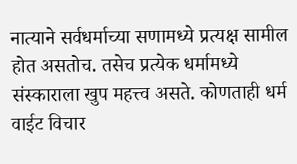नात्याने सर्वधर्माच्या सणामध्ये प्रत्यक्ष सामील होत असतोच. तसेच प्रत्येक धर्मामध्ये संस्काराला खुप महत्त्व असते. कोणताही धर्म वाईट विचार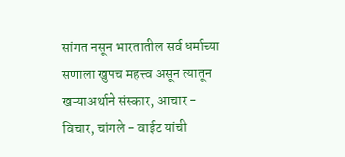सांगत नसून भारतातील सर्व धर्माच्या सणाला खुपच महत्त्व असून त्यातून खऱ्याअर्थाने संस्कार, आचार - विचार, चांगले - वाईट यांची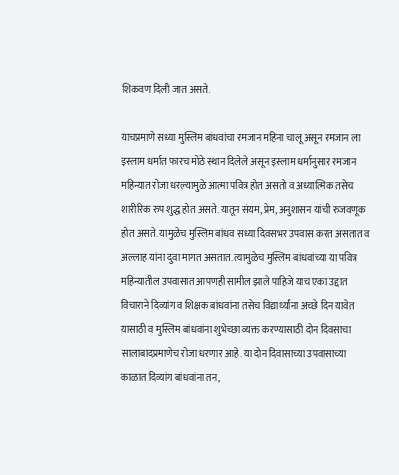शिकवण दिली जात असते.

याचप्रमाणे सध्या मुस्लिम बांधवांचा रमजान महिना चालू असून रमजान ला इस्लाम धर्मात फारच मोठे स्थान दिलेले असून इस्लाम धर्मानुसार रमजान महिन्यात रोजा धरल्यामुळे आत्मा पवित्र होत असतो व अध्यात्मिक तसेच शारीरिक रुप शुद्ध होत असते. यातून संयम, प्रेम, अनुशासन यांची रुजवणूक होत असते. यामुळेच मुस्लिम बांधव सध्या दिवसभर उपवास करत असतात व अल्लाह यांना दुवा मागत असतात. त्यामुळेच मुस्लिम बांधवांच्या या पवित्र महिन्यातील उपवासात आपणही सामील झाले पाहिजे याच एका उद्दात विचाराने दिव्यांग व शिक्षक बांधवांना तसेच विद्यार्थ्यांना अच्छे दिन यावेत यासाठी व मुस्लिम बांधवांना शुभेच्छा व्यक्त करण्यासाठी दोन दिवसाचा सालाबादप्रमाणेच रोजा धरणार आहे. या दोन दिवासाच्या उपवासाच्या काळात दिव्यांग बांधवांना तन,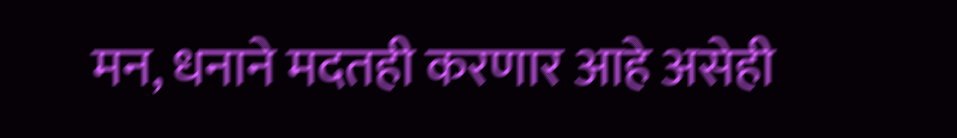मन, धनाने मदतही करणार आहे असेही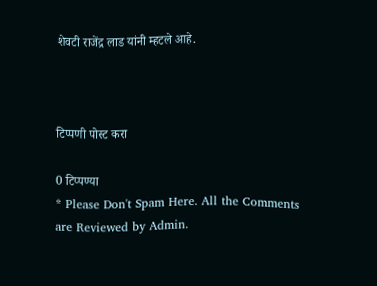शेवटी राजेंद्र लाड यांनी म्हटले आहे.



टिप्पणी पोस्ट करा

0 टिप्पण्या
* Please Don't Spam Here. All the Comments are Reviewed by Admin.